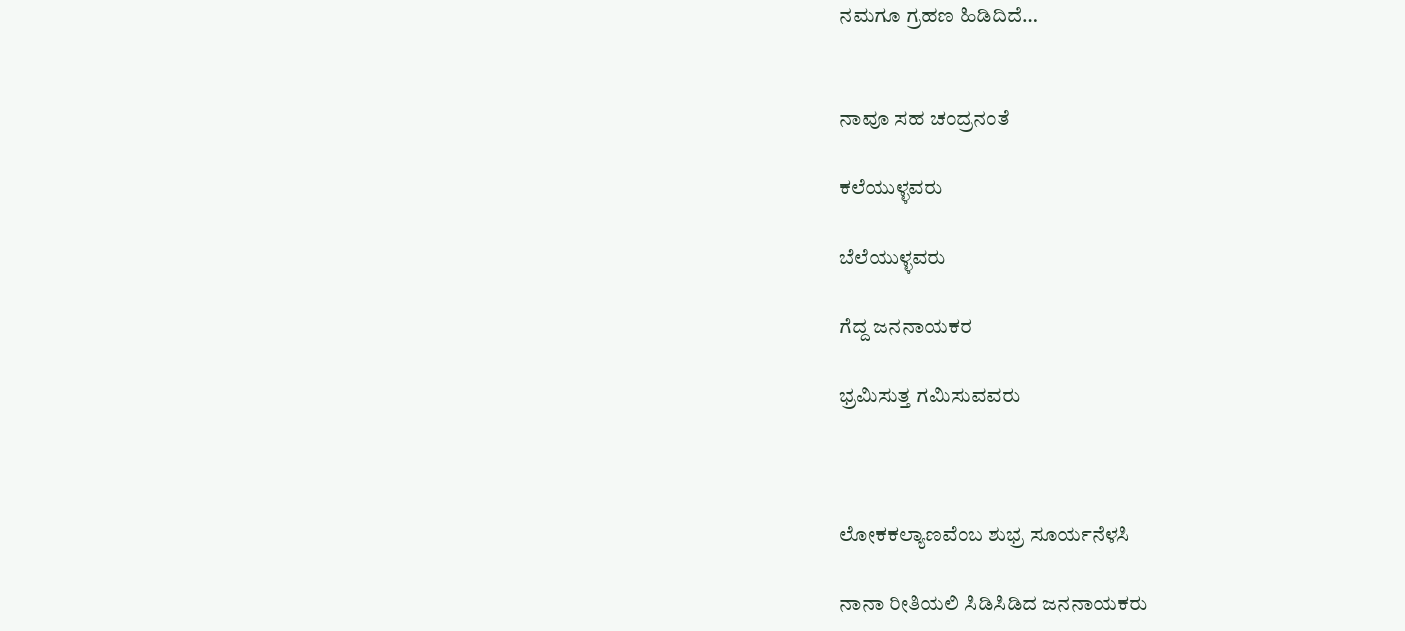ನಮಗೂ ಗ್ರಹಣ ಹಿಡಿದಿದೆ…


ನಾವೂ ಸಹ ಚಂದ್ರನಂತೆ

ಕಲೆಯುಳ್ಳವರು

ಬೆಲೆಯುಳ್ಳವರು

ಗೆದ್ದ ಜನನಾಯಕರ

ಭ್ರಮಿಸುತ್ತ ಗಮಿಸುವವರು



ಲೋಕಕಲ್ಯಾಣವೆಂಬ ಶುಭ್ರ ಸೂರ್ಯನೆಳಸಿ

ನಾನಾ ರೀತಿಯಲಿ ಸಿಡಿಸಿಡಿದ ಜನನಾಯಕರು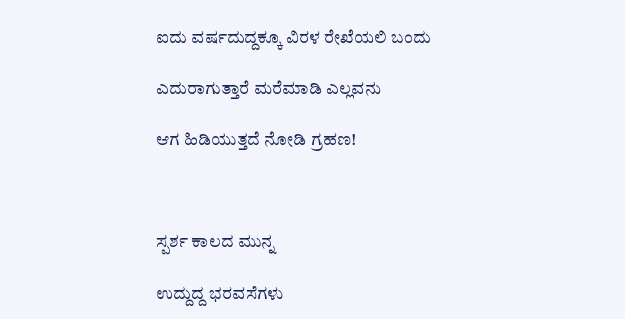ಐದು ವರ್ಷದುದ್ದಕ್ಕೂ ವಿರಳ ರೇಖೆಯಲಿ ಬಂದು

ಎದುರಾಗುತ್ತಾರೆ ಮರೆಮಾಡಿ ಎಲ್ಲವನು

ಆಗ ಹಿಡಿಯುತ್ತದೆ ನೋಡಿ ಗ್ರಹಣ!



ಸ್ಪರ್ಶ ಕಾಲದ ಮುನ್ನ

ಉದ್ದುದ್ದ ಭರವಸೆಗಳು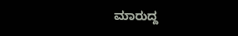ಮಾರುದ್ದ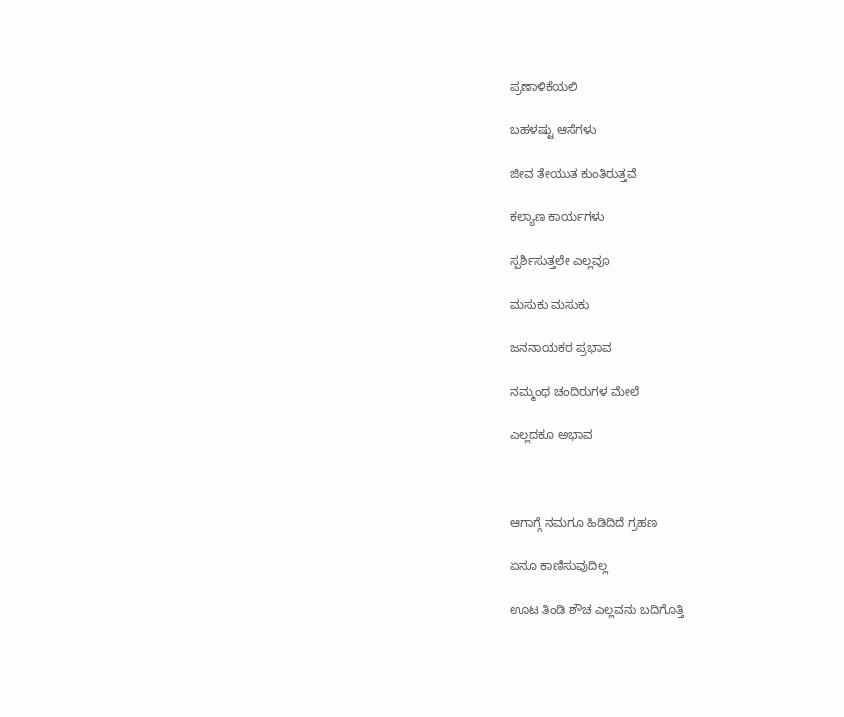ಪ್ರಣಾಳಿಕೆಯಲಿ

ಬಹಳಷ್ಟು ಆಸೆಗಳು

ಜೀವ ತೇಯುತ ಕುಂತಿರುತ್ತವೆ

ಕಲ್ಯಾಣ ಕಾರ್ಯಗಳು

ಸ್ಪರ್ಶಿಸುತ್ತಲೇ ಎಲ್ಲವೂ

ಮಸುಕು ಮಸುಕು

ಜನನಾಯಕರ ಪ್ರಭಾವ

ನಮ್ಮಂಥ ಚಂದಿರುಗಳ ಮೇಲೆ

ಎಲ್ಲದಕೂ ಅಭಾವ



ಆಗಾಗ್ಗೆ ನಮಗೂ ಹಿಡಿದಿದೆ ಗ್ರಹಣ

ಏನೂ ಕಾಣಿಸುವುದಿಲ್ಲ

ಊಟ ತಿಂಡಿ ಶೌಚ ಎಲ್ಲವನು ಬದಿಗೊತ್ತಿ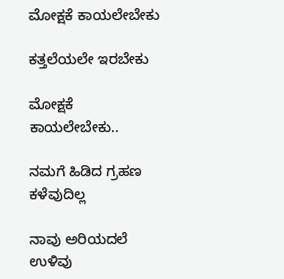ಮೋಕ್ಷಕೆ ಕಾಯಲೇಬೇಕು

ಕತ್ತಲೆಯಲೇ ಇರಬೇಕು

ಮೋಕ್ಷಕೆ ಕಾಯಲೇಬೇಕು..

ನಮಗೆ ಹಿಡಿದ ಗ್ರಹಣ ಕಳೆವುದಿಲ್ಲ

ನಾವು ಅರಿಯದಲೆ ಉಳಿವು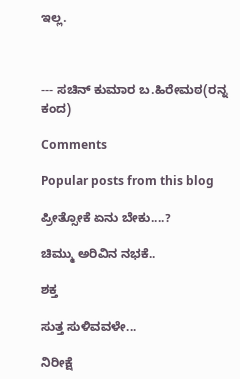ಇಲ್ಲ.



--- ಸಚಿನ್ ಕುಮಾರ ಬ.ಹಿರೇಮಠ(ರನ್ನ ಕಂದ)

Comments

Popular posts from this blog

ಪ್ರೀತ್ಸೋಕೆ ಏನು ಬೇಕು....?

ಚಿಮ್ಮು ಅರಿವಿನ ನಭಕೆ..

ಶಕ್ತ

ಸುತ್ತ ಸುಳಿವವಳೇ...

ನಿರೀಕ್ಷೆ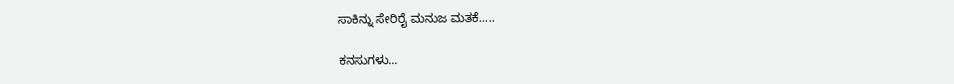ಸಾಕಿನ್ನು ಸೇರಿರೈ ಮನುಜ ಮತಕೆ.....

ಕನಸುಗಳು...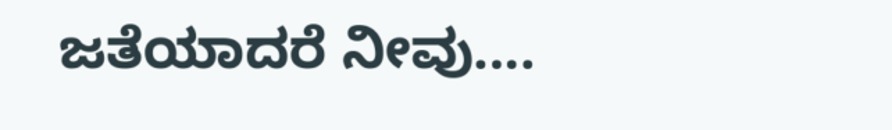ಜತೆಯಾದರೆ ನೀವು....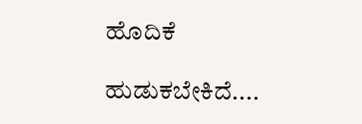ಹೊದಿಕೆ

ಹುಡುಕಬೇಕಿದೆ....